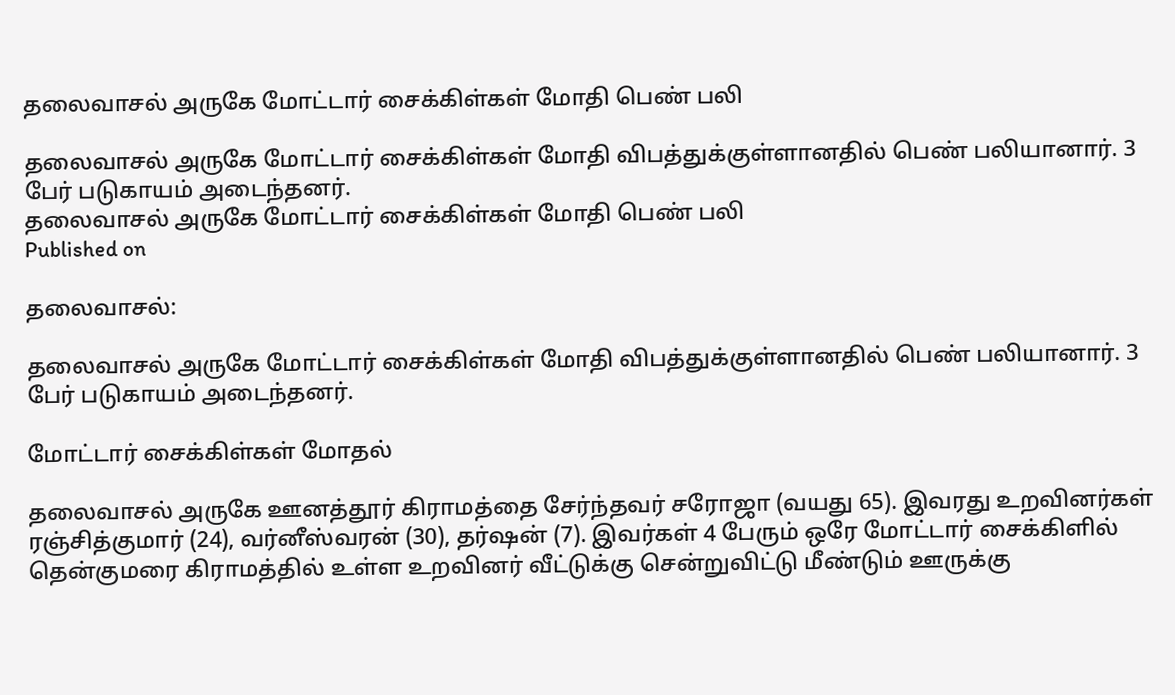தலைவாசல் அருகே மோட்டார் சைக்கிள்கள் மோதி பெண் பலி

தலைவாசல் அருகே மோட்டார் சைக்கிள்கள் மோதி விபத்துக்குள்ளானதில் பெண் பலியானார். 3 பேர் படுகாயம் அடைந்தனர்.
தலைவாசல் அருகே மோட்டார் சைக்கிள்கள் மோதி பெண் பலி
Published on

தலைவாசல்:

தலைவாசல் அருகே மோட்டார் சைக்கிள்கள் மோதி விபத்துக்குள்ளானதில் பெண் பலியானார். 3 பேர் படுகாயம் அடைந்தனர்.

மோட்டார் சைக்கிள்கள் மோதல்

தலைவாசல் அருகே ஊனத்தூர் கிராமத்தை சேர்ந்தவர் சரோஜா (வயது 65). இவரது உறவினர்கள் ரஞ்சித்குமார் (24), வர்னீஸ்வரன் (30), தர்ஷன் (7). இவர்கள் 4 பேரும் ஒரே மோட்டார் சைக்கிளில் தென்குமரை கிராமத்தில் உள்ள உறவினர் வீட்டுக்கு சென்றுவிட்டு மீண்டும் ஊருக்கு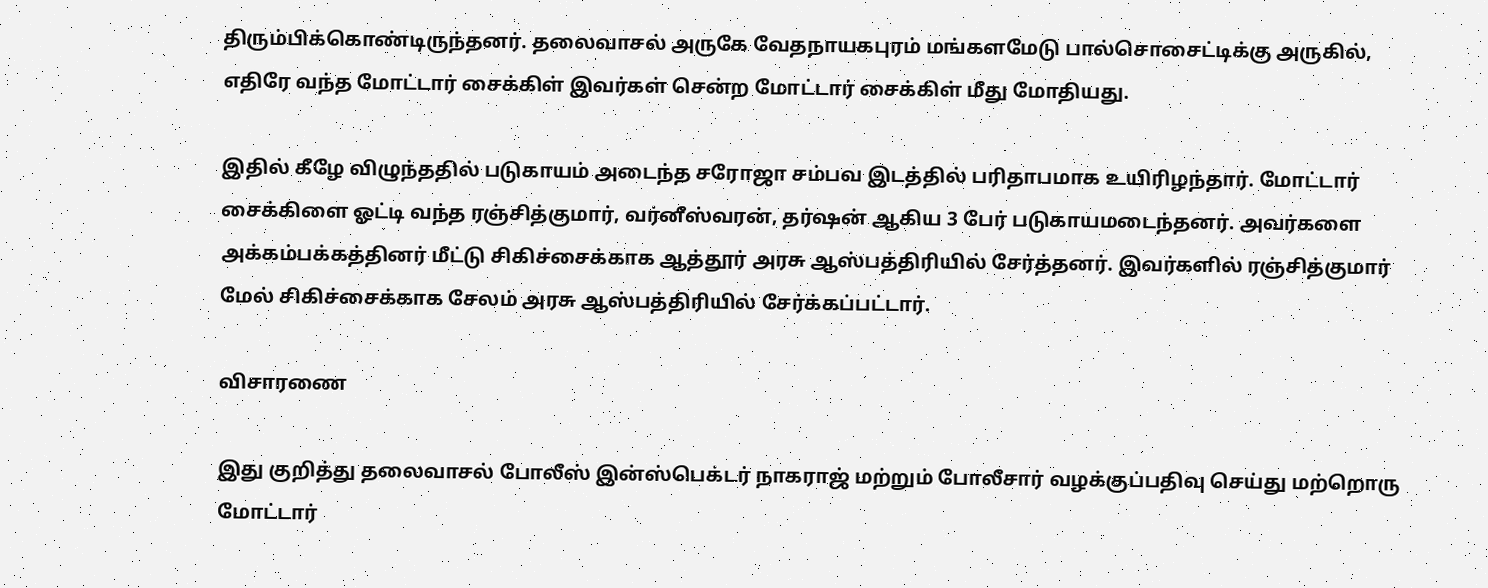திரும்பிக்கொண்டிருந்தனர். தலைவாசல் அருகே வேதநாயகபுரம் மங்களமேடு பால்சொசைட்டிக்கு அருகில், எதிரே வந்த மோட்டார் சைக்கிள் இவர்கள் சென்ற மோட்டார் சைக்கிள் மீது மோதியது.

இதில் கீழே விழுந்ததில் படுகாயம் அடைந்த சரோஜா சம்பவ இடத்தில் பரிதாபமாக உயிரிழந்தார். மோட்டார் சைக்கிளை ஓட்டி வந்த ரஞ்சித்குமார், வர்னீஸ்வரன், தர்ஷன் ஆகிய 3 பேர் படுகாயமடைந்தனர். அவர்களை அக்கம்பக்கத்தினர் மீட்டு சிகிச்சைக்காக ஆத்தூர் அரசு ஆஸ்பத்திரியில் சேர்த்தனர். இவர்களில் ரஞ்சித்குமார் மேல் சிகிச்சைக்காக சேலம் அரசு ஆஸ்பத்திரியில் சேர்க்கப்பட்டார்.

விசாரணை

இது குறித்து தலைவாசல் போலீஸ் இன்ஸ்பெக்டர் நாகராஜ் மற்றும் போலீசார் வழக்குப்பதிவு செய்து மற்றொரு மோட்டார்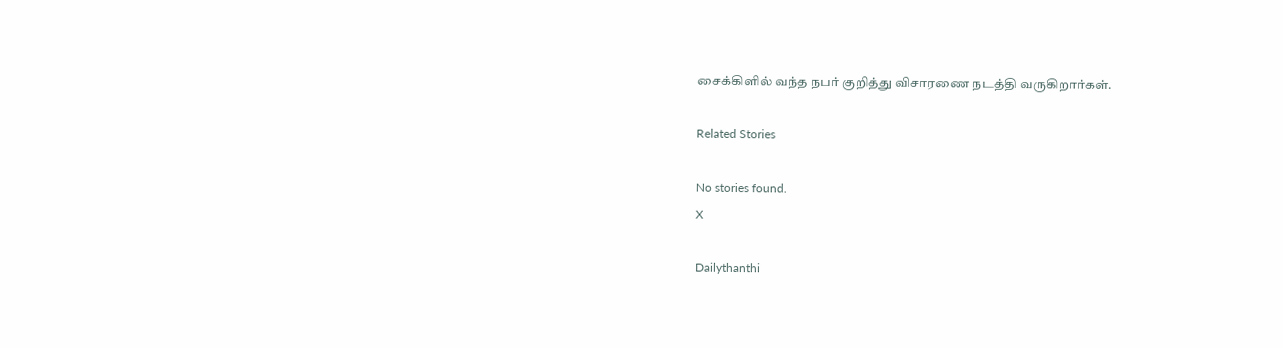சைக்கிளில் வந்த நபர் குறித்து விசாரணை நடத்தி வருகிறார்கள்.

Related Stories

No stories found.
X

Dailythanthi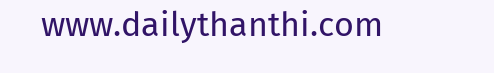www.dailythanthi.com